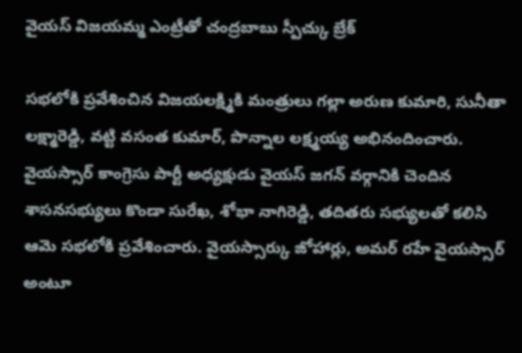వైయస్ విజయమ్మ ఎంట్రీతో చంద్రబాబు స్పీచ్కు బ్రేక్

సభలోకి ప్రవేశించిన విజయలక్ష్మికి మంత్రులు గల్లా అరుణ కుమారి, సునీతా లక్ష్మారెడ్డి, వట్టి వసంత కుమార్, పొన్నాల లక్ష్మయ్య అభినందించారు. వైయస్సార్ కాంగ్రెసు పార్టీ అధ్యక్షుడు వైయస్ జగన్ వర్గానికి చెందిన శాసనసభ్యులు కొండా సురేఖ, శోభా నాగిరెడ్డి, తదితరు సభ్యులతో కలిసి ఆమె సభలోకి ప్రవేశించారు. వైయస్సార్కు జోహార్లు, అమర్ రహే వైయస్సార్ అంటూ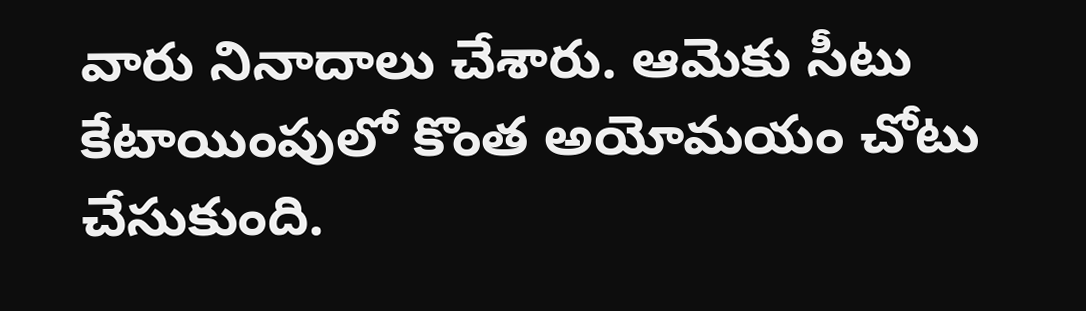వారు నినాదాలు చేశారు. ఆమెకు సీటు కేటాయింపులో కొంత అయోమయం చోటు చేసుకుంది.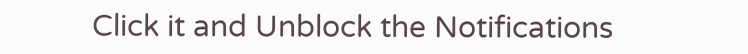Click it and Unblock the Notifications